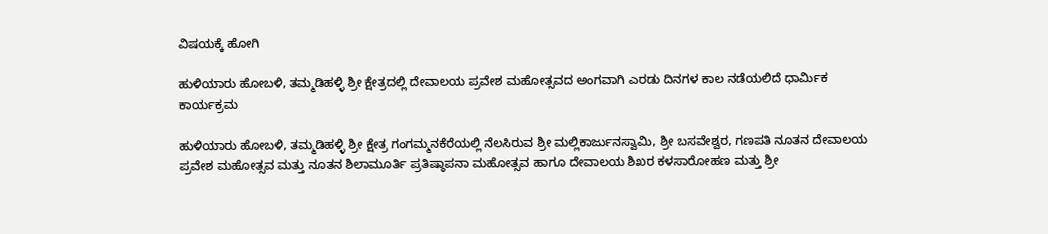ವಿಷಯಕ್ಕೆ ಹೋಗಿ

ಹುಳಿಯಾರು ಹೋಬಳಿ, ತಮ್ಮಡಿಹಳ್ಳಿ ಶ್ರೀ ಕ್ಷೇತ್ರದಲ್ಲಿ ದೇವಾಲಯ ಪ್ರವೇಶ ಮಹೋತ್ಸವದ ಅಂಗವಾಗಿ ಎರಡು ದಿನಗಳ ಕಾಲ ನಡೆಯಲಿದೆ ಧಾರ್ಮಿಕ ಕಾರ್ಯಕ್ರಮ

ಹುಳಿಯಾರು ಹೋಬಳಿ, ತಮ್ಮಡಿಹಳ್ಳಿ ಶ್ರೀ ಕ್ಷೇತ್ರ ಗಂಗಮ್ಮನಕೆರೆಯಲ್ಲಿ ನೆಲಸಿರುವ ಶ್ರೀ ಮಲ್ಲಿಕಾರ್ಜುನಸ್ವಾಮಿ, ಶ್ರೀ ಬಸವೇಶ್ವರ, ಗಣಪತಿ ನೂತನ ದೇವಾಲಯ ಪ್ರವೇಶ ಮಹೋತ್ಸವ ಮತ್ತು ನೂತನ ಶಿಲಾಮೂರ್ತಿ ಪ್ರತಿಷ್ಠಾಪನಾ ಮಹೋತ್ಸವ ಹಾಗೂ ದೇವಾಲಯ ಶಿಖರ ಕಳಸಾರೋಹಣ ಮತ್ತು ಶ್ರೀ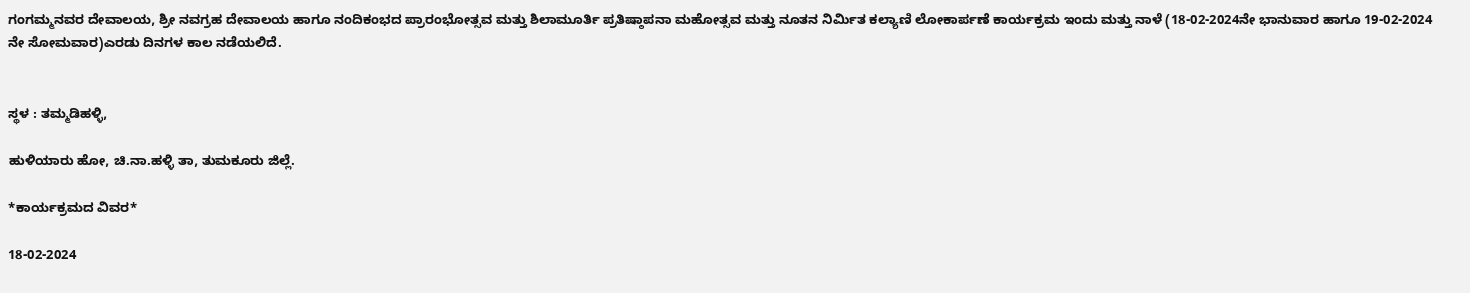ಗಂಗಮ್ಮನವರ ದೇವಾಲಯ, ಶ್ರೀ ನವಗ್ರಹ ದೇವಾಲಯ ಹಾಗೂ ನಂದಿಕಂಭದ ಪ್ರಾರಂಭೋತ್ಸವ ಮತ್ತು ಶಿಲಾಮೂರ್ತಿ ಪ್ರತಿಷ್ಠಾಪನಾ ಮಹೋತ್ಸವ ಮತ್ತು ನೂತನ ನಿರ್ಮಿತ ಕಲ್ಯಾಣಿ ಲೋಕಾರ್ಪಣೆ ಕಾರ್ಯಕ್ರಮ ಇಂದು ಮತ್ತು ನಾಳೆ (18-02-2024ನೇ ಭಾನುವಾರ ಹಾಗೂ 19-02-2024 ನೇ ಸೋಮವಾರ)ಎರಡು ದಿನಗಳ ಕಾಲ ನಡೆಯಲಿದೆ.


ಸ್ಥಳ : ತಮ್ಮಡಿಹಳ್ಳಿ,

ಹುಳಿಯಾರು ಹೋ, ಚಿ.ನಾ.ಹಳ್ಳಿ ತಾ, ತುಮಕೂರು ಜಿಲ್ಲೆ.

*ಕಾರ್ಯಕ್ರಮದ ವಿವರ*

18-02-2024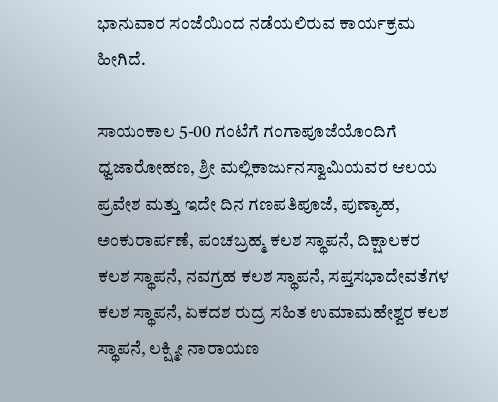ಭಾನುವಾರ ಸಂಜೆಯಿಂದ ನಡೆಯಲಿರುವ ಕಾರ್ಯಕ್ರಮ ಹೀಗಿದೆ.

ಸಾಯಂಕಾಲ 5-00 ಗಂಟೆಗೆ ಗಂಗಾಪೂಜೆಯೊಂದಿಗೆ ಧ್ವಜಾರೋಹಣ, ಶ್ರೀ ಮಲ್ಲಿಕಾರ್ಜುನಸ್ವಾಮಿಯವರ ಆಲಯ ಪ್ರವೇಶ ಮತ್ತು ಇದೇ ದಿನ ಗಣಪತಿಪೂಜೆ, ಪುಣ್ಯಾಹ, ಅಂಕುರಾರ್ಪಣೆ, ಪಂಚಬ್ರಹ್ಮ ಕಲಶ ಸ್ಥಾಪನೆ, ದಿಕ್ಷಾಲಕರ ಕಲಶ ಸ್ಥಾಪನೆ, ನವಗ್ರಹ ಕಲಶ ಸ್ಥಾಪನೆ, ಸಪ್ತಸಭಾದೇವತೆಗಳ ಕಲಶ ಸ್ಥಾಪನೆ, ಏಕದಶ ರುದ್ರ ಸಹಿತ ಉಮಾಮಹೇಶ್ವರ ಕಲಶ ಸ್ಥಾಪನೆ, ಲಕ್ಷ್ಮೀ ನಾರಾಯಣ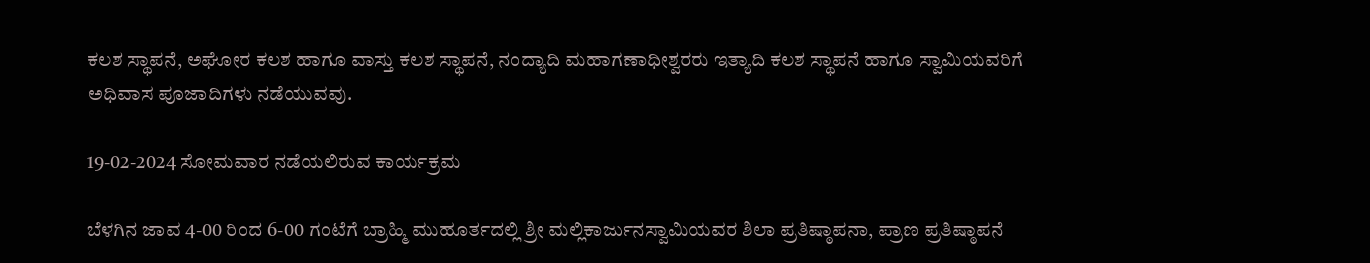ಕಲಶ ಸ್ಥಾಪನೆ, ಅಘೋರ ಕಲಶ ಹಾಗೂ ವಾಸ್ತು ಕಲಶ ಸ್ಥಾಪನೆ, ನಂದ್ಯಾದಿ ಮಹಾಗಣಾಧೀಶ್ವರರು ಇತ್ಯಾದಿ ಕಲಶ ಸ್ಥಾಪನೆ ಹಾಗೂ ಸ್ವಾಮಿಯವರಿಗೆ ಅಧಿವಾಸ ಪೂಜಾದಿಗಳು ನಡೆಯುವವು.

19-02-2024 ಸೋಮವಾರ ನಡೆಯಲಿರುವ ಕಾರ್ಯಕ್ರಮ

ಬೆಳಗಿನ ಜಾವ 4-00 ರಿಂದ 6-00 ಗಂಟೆಗೆ ಬ್ರಾಹ್ಮಿ ಮುಹೂರ್ತದಲ್ಲಿ ಶ್ರೀ ಮಲ್ಲಿಕಾರ್ಜುನಸ್ವಾಮಿಯವರ ಶಿಲಾ ಪ್ರತಿಷ್ಠಾಪನಾ, ಪ್ರಾಣ ಪ್ರತಿಷ್ಠಾಪನೆ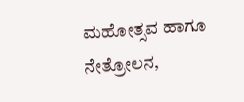ಮಹೋತ್ಸವ ಹಾಗೂ ನೇತ್ರೋಲನ,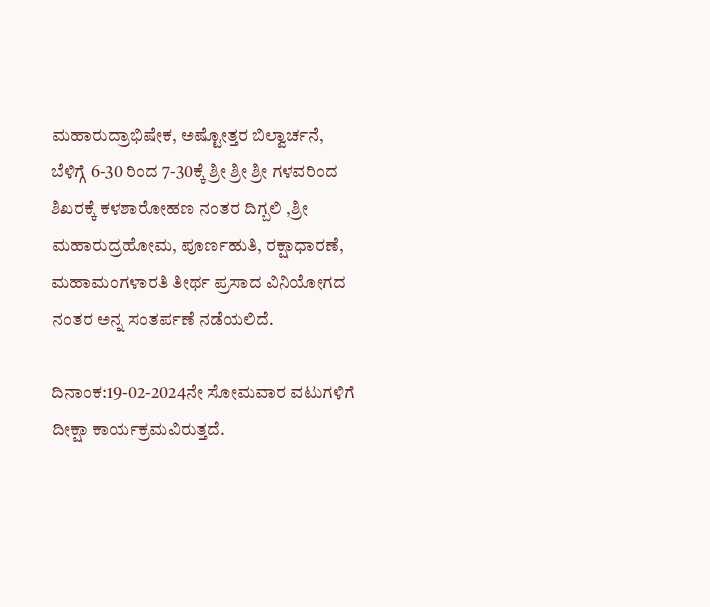ಮಹಾರುದ್ರಾಭಿಷೇಕ, ಅಷ್ಟೋತ್ತರ ಬಿಲ್ವಾರ್ಚನೆ, ಬೆಳಿಗ್ಗೆ 6-30 ರಿಂದ 7-30ಕ್ಕೆ ಶ್ರೀ ಶ್ರೀ ಶ್ರೀ ಗಳವರಿಂದ ಶಿಖರಕ್ಕೆ ಕಳಶಾರೋಹಣ ನಂತರ ದಿಗ್ಬಲಿ ,ಶ್ರೀ ಮಹಾರುದ್ರಹೋಮ, ಪೂರ್ಣಹುತಿ, ರಕ್ಷಾಧಾರಣೆ, ಮಹಾಮಂಗಳಾರತಿ ತೀರ್ಥ ಪ್ರಸಾದ ವಿನಿಯೋಗದ ನಂತರ ಅನ್ನ ಸಂತರ್ಪಣೆ ನಡೆಯಲಿದೆ.

ದಿನಾಂಕ:19-02-2024ನೇ ಸೋಮವಾರ ವಟುಗಳಿಗೆ ದೀಕ್ಷಾ ಕಾರ್ಯಕ್ರಮವಿರುತ್ತದೆ.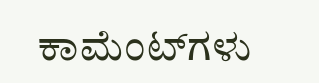ಕಾಮೆಂಟ್‌ಗಳು